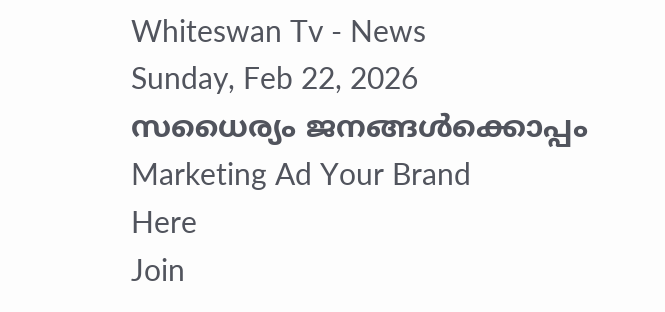Whiteswan Tv - News
Sunday, Feb 22, 2026
സധൈര്യം ജനങ്ങൾക്കൊപ്പം
Marketing Ad Your Brand
Here
Join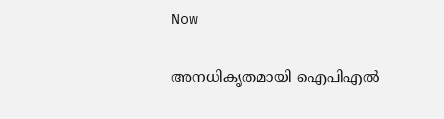Now

അനധികൃതമായി ഐപിഎൽ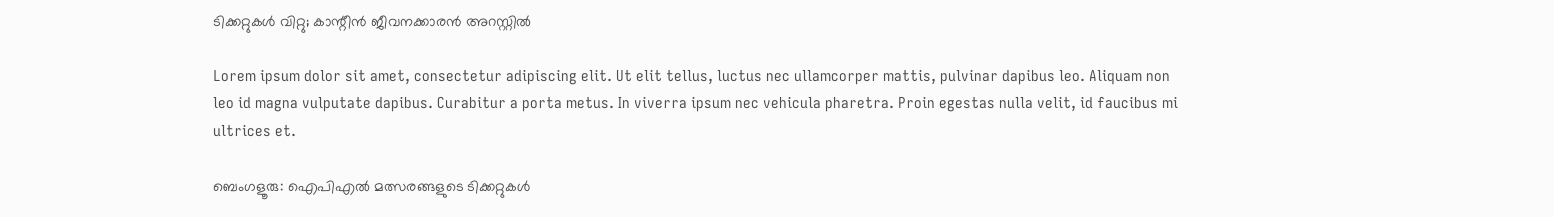ടിക്കറ്റുകൾ വിറ്റു; കാന്റീൻ ജീവനക്കാരൻ അറസ്റ്റിൽ

Lorem ipsum dolor sit amet, consectetur adipiscing elit. Ut elit tellus, luctus nec ullamcorper mattis, pulvinar dapibus leo. Aliquam non leo id magna vulputate dapibus. Curabitur a porta metus. In viverra ipsum nec vehicula pharetra. Proin egestas nulla velit, id faucibus mi ultrices et.

ബെംഗളൂരു: ഐപിഎൽ മത്സരങ്ങളുടെ ടിക്കറ്റുകൾ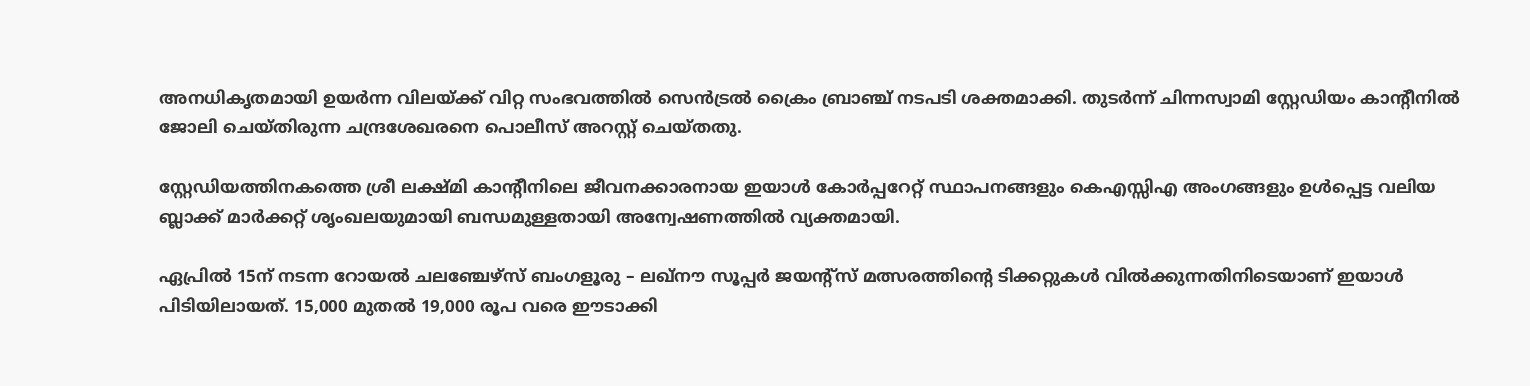അനധികൃതമായി ഉയർന്ന വിലയ്ക്ക് വിറ്റ സംഭവത്തിൽ സെൻട്രൽ ക്രൈം ബ്രാഞ്ച് നടപടി ശക്തമാക്കി. തുടർന്ന് ചിന്നസ്വാമി സ്റ്റേഡിയം കാന്റീനിൽ ജോലി ചെയ്തിരുന്ന ചന്ദ്രശേഖരനെ പൊലീസ് അറസ്റ്റ് ചെയ്തതു.

സ്റ്റേഡിയത്തിനകത്തെ ശ്രീ ലക്ഷ്മി കാന്റീനിലെ ജീവനക്കാരനായ ഇയാൾ കോർപ്പറേറ്റ് സ്ഥാപനങ്ങളും കെഎസ്സിഎ അംഗങ്ങളും ഉൾപ്പെട്ട വലിയ ബ്ലാക്ക് മാർക്കറ്റ് ശൃംഖലയുമായി ബന്ധമുള്ളതായി അന്വേഷണത്തിൽ വ്യക്തമായി.

ഏപ്രിൽ 15ന് നടന്ന റോയൽ ചലഞ്ചേഴ്സ് ബംഗളൂരു – ലഖ്‌നൗ സൂപ്പർ ജയന്റ്സ് മത്സരത്തിന്റെ ടിക്കറ്റുകൾ വിൽക്കുന്നതിനിടെയാണ് ഇയാൾ പിടിയിലായത്. 15,000 മുതൽ 19,000 രൂപ വരെ ഈടാക്കി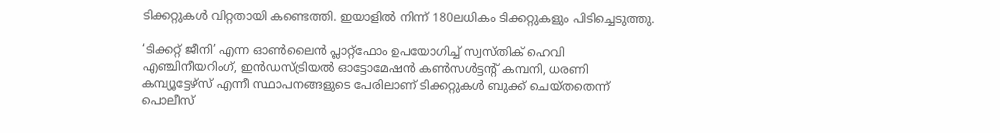ടിക്കറ്റുകൾ വിറ്റതായി കണ്ടെത്തി. ഇയാളിൽ നിന്ന് 180ലധികം ടിക്കറ്റുകളും പിടിച്ചെടുത്തു.

‘ടിക്കറ്റ് ജീനി’ എന്ന ഓൺലൈൻ പ്ലാറ്റ്‌ഫോം ഉപയോഗിച്ച് സ്വസ്തിക് ഹെവി എഞ്ചിനീയറിംഗ്, ഇൻഡസ്ട്രിയൽ ഓട്ടോമേഷൻ കൺസൾട്ടന്റ് കമ്പനി, ധരണി കമ്പ്യൂട്ടേഴ്സ് എന്നീ സ്ഥാപനങ്ങളുടെ പേരിലാണ് ടിക്കറ്റുകൾ ബുക്ക് ചെയ്തതെന്ന് പൊലീസ്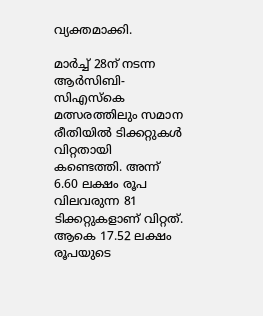വ്യക്തമാക്കി.

മാർച്ച് 28ന് നടന്ന ആർസിബി-സിഎസ്‌കെ മത്സരത്തിലും സമാന രീതിയിൽ ടിക്കറ്റുകൾ വിറ്റതായി കണ്ടെത്തി. അന്ന് 6.60 ലക്ഷം രൂപ വിലവരുന്ന 81 ടിക്കറ്റുകളാണ് വിറ്റത്. ആകെ 17.52 ലക്ഷം രൂപയുടെ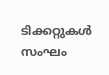ടിക്കറ്റുകൾ സംഘം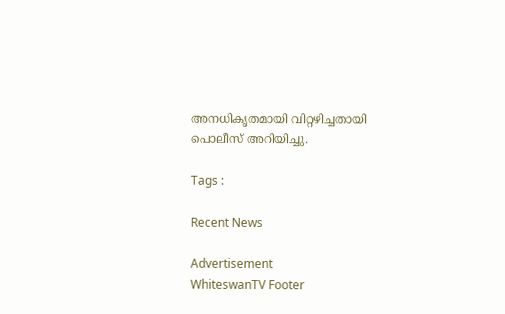അനധികൃതമായി വിറ്റഴിച്ചതായി പൊലീസ് അറിയിച്ചു.

Tags :

Recent News

Advertisement
WhiteswanTV Footer